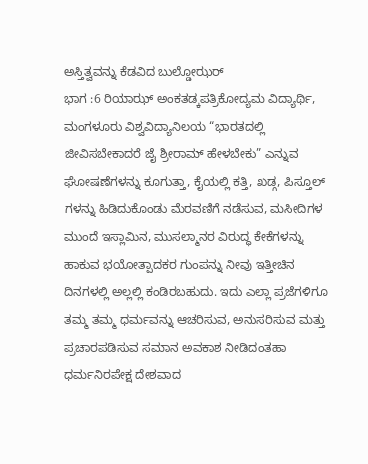ಅಸ್ತಿತ್ವವನ್ನು ಕೆಡವಿದ ಬುಲ್ಡೋಝರ್
ಭಾಗ :6 ರಿಯಾಝ್ ಅಂಕತಡ್ಕಪತ್ರಿಕೋದ್ಯಮ ವಿದ್ಯಾರ್ಥಿ, ಮಂಗಳೂರು ವಿಶ್ವವಿದ್ಯಾನಿಲಯ “ಭಾರತದಲ್ಲಿ ಜೀವಿಸಬೇಕಾದರೆ ಜೈ ಶ್ರೀರಾಮ್ ಹೇಳಬೇಕು” ಎನ್ನುವ ಘೋಷಣೆಗಳನ್ನು ಕೂಗುತ್ತಾ, ಕೈಯಲ್ಲಿ ಕತ್ತಿ, ಖಡ್ಗ, ಪಿಸ್ತೂಲ್ ಗಳನ್ನು ಹಿಡಿದುಕೊಂಡು ಮೆರವಣಿಗೆ ನಡೆಸುವ, ಮಸೀದಿಗಳ ಮುಂದೆ ಇಸ್ಲಾಮಿನ, ಮುಸಲ್ಮಾನರ ವಿರುದ್ಧ ಕೇಕೆಗಳನ್ನು ಹಾಕುವ ಭಯೋತ್ಪಾದಕರ ಗುಂಪನ್ನು ನೀವು ಇತ್ತೀಚಿನ ದಿನಗಳಲ್ಲಿ ಅಲ್ಲಲ್ಲಿ ಕಂಡಿರಬಹುದು. ಇದು ಎಲ್ಲಾ ಪ್ರಜೆಗಳಿಗೂ ತಮ್ಮ ತಮ್ಮ ಧರ್ಮವನ್ನು ಆಚರಿಸುವ, ಅನುಸರಿಸುವ ಮತ್ತು ಪ್ರಚಾರಪಡಿಸುವ ಸಮಾನ ಅವಕಾಶ ನೀಡಿದಂತಹಾ ಧರ್ಮನಿರಪೇಕ್ಷ ದೇಶವಾದ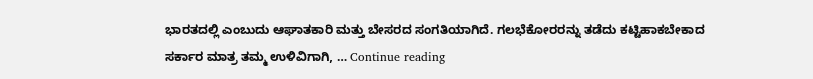ಭಾರತದಲ್ಲಿ ಎಂಬುದು ಆಘಾತಕಾರಿ ಮತ್ತು ಬೇಸರದ ಸಂಗತಿಯಾಗಿದೆ. ಗಲಭೆಕೋರರನ್ನು ತಡೆದು ಕಟ್ಟಿಹಾಕಬೇಕಾದ ಸರ್ಕಾರ ಮಾತ್ರ ತಮ್ಮ ಉಳಿವಿಗಾಗಿ, … Continue reading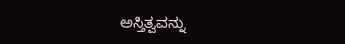ಅಸ್ತಿತ್ವವನ್ನು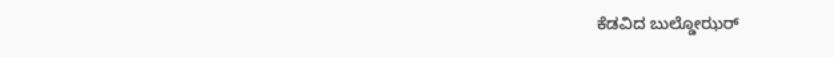ಕೆಡವಿದ ಬುಲ್ಡೋಝರ್